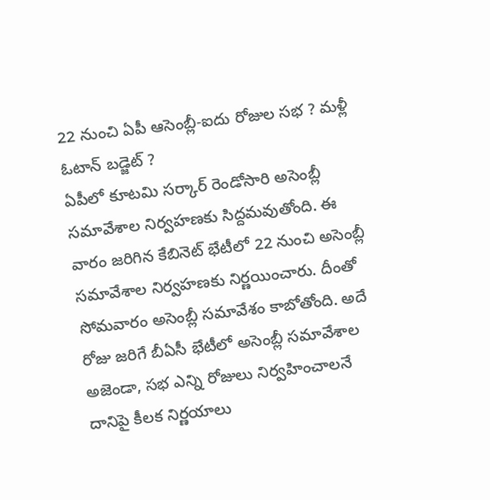22 నుంచి ఏపీ ఆసెంబ్లీ-ఐదు రోజుల సభ ? మళ్లీ ఓటాన్ బడ్జెట్ ?
ఏపీలో కూటమి సర్కార్ రెండోసారి అసెంబ్లీ సమావేశాల నిర్వహణకు సిద్దమవుతోంది. ఈ వారం జరిగిన కేబినెట్ భేటీలో 22 నుంచి అసెంబ్లీ సమావేశాల నిర్వహణకు నిర్ణయించారు. దీంతో సోమవారం అసెంబ్లీ సమావేశం కాబోతోంది. అదే రోజు జరిగే బీఏసీ భేటీలో అసెంబ్లీ సమావేశాల అజెండా, సభ ఎన్ని రోజులు నిర్వహించాలనే దానిపై కీలక నిర్ణయాలు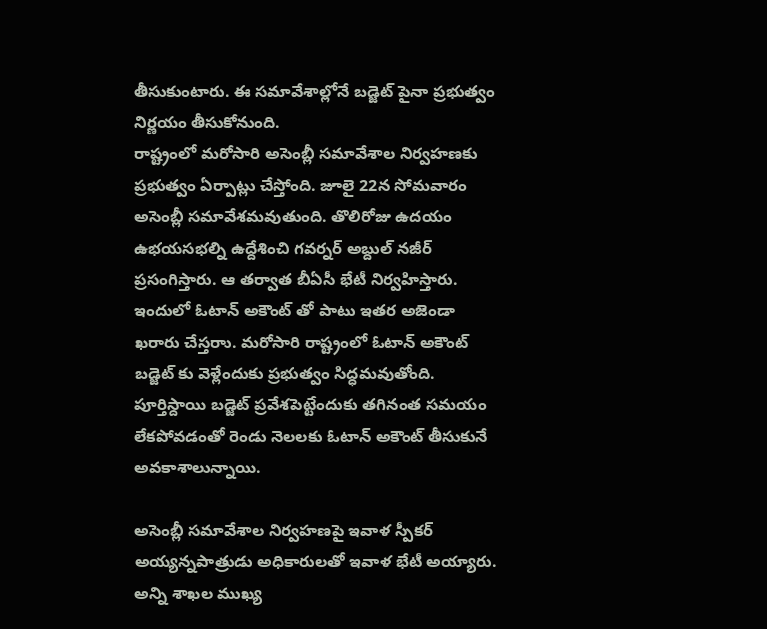తీసుకుంటారు. ఈ సమావేశాల్లోనే బడ్జెట్ పైనా ప్రభుత్వం నిర్ణయం తీసుకోనుంది.
రాష్ట్రంలో మరోసారి అసెంబ్లీ సమావేశాల నిర్వహణకు ప్రభుత్వం ఏర్పాట్లు చేస్తోంది. జూలై 22న సోమవారం అసెంబ్లీ సమావేశమవుతుంది. తొలిరోజు ఉదయం ఉభయసభల్ని ఉద్దేశించి గవర్నర్ అబ్దుల్ నజీర్ ప్రసంగిస్తారు. ఆ తర్వాత బీఏసీ భేటీ నిర్వహిస్తారు. ఇందులో ఓటాన్ అకౌంట్ తో పాటు ఇతర అజెండా ఖరారు చేస్తరాు. మరోసారి రాష్ట్రంలో ఓటాన్ అకౌంట్ బడ్జెట్ కు వెళ్లేందుకు ప్రభుత్వం సిద్ధమవుతోంది. పూర్తిస్దాయి బడ్జెట్ ప్రవేశపెట్టేందుకు తగినంత సమయం లేకపోవడంతో రెండు నెలలకు ఓటాన్ అకౌంట్ తీసుకునే అవకాశాలున్నాయి.

అసెంబ్లీ సమావేశాల నిర్వహణపై ఇవాళ స్పీకర్ అయ్యన్నపాత్రుడు అధికారులతో ఇవాళ భేటీ అయ్యారు. అన్ని శాఖల ముఖ్య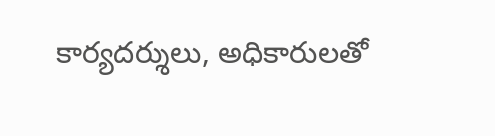కార్యదర్శులు, అధికారులతో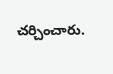చర్చించారు.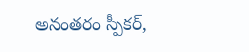అనంతరం స్పీకర్,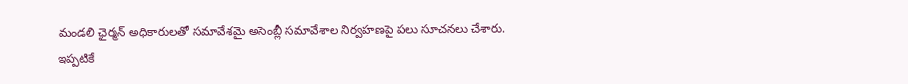మండలి ఛైర్మన్ అధికారులతో సమావేశమై అసెంబ్లీ సమావేశాల నిర్వహణపై పలు సూచనలు చేశారు. ఇప్పటికే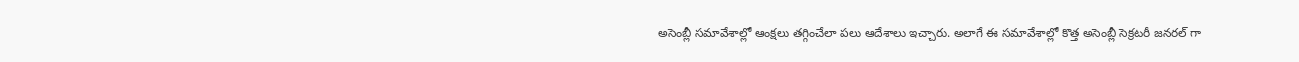అసెంబ్లీ సమావేశాల్లో ఆంక్షలు తగ్గించేలా పలు ఆదేశాలు ఇచ్చారు. అలాగే ఈ సమావేశాల్లో కొత్త అసెంబ్లీ సెక్రటరీ జనరల్ గా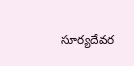సూర్యదేవర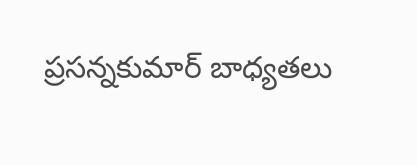ప్రసన్నకుమార్ బాధ్యతలు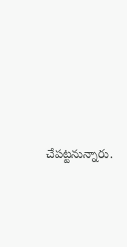చేపట్టనున్నారు.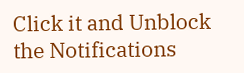Click it and Unblock the Notifications